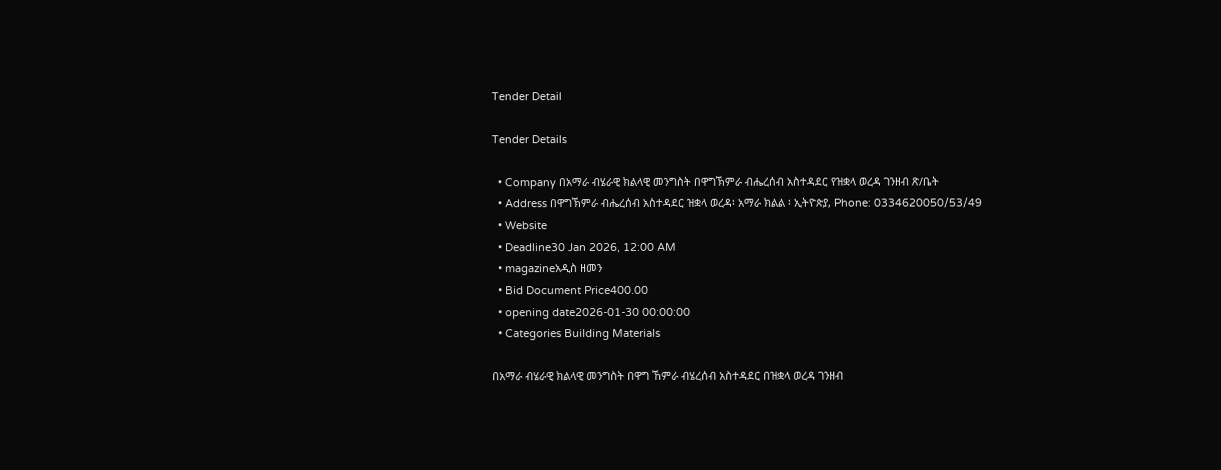Tender Detail

Tender Details

  • Company በአማራ ብሄራዊ ክልላዊ መንግስት በዋግኽምራ ብሔረሰብ አስተዳደር የዝቋላ ወረዳ ገንዘብ ጽ/ቤት
  • Address በዋግኽምራ ብሔረሰብ አስተዳደር ዝቋላ ወረዳ፡ አማራ ክልል ፡ ኢትዮጵያ, Phone: 0334620050/53/49
  • Website
  • Deadline30 Jan 2026, 12:00 AM
  • magazineአዲስ ዘመን
  • Bid Document Price400.00
  • opening date2026-01-30 00:00:00
  • Categories Building Materials

በአማራ ብሄራዊ ክልላዊ መንግስት በዋግ ኸምራ ብሄረሰብ አስተዳደር በዝቋላ ወረዳ ገንዘብ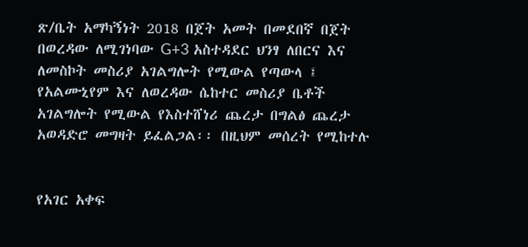ጽ/ቤት አማካኝነት 2018 በጀት አመት በመደበኛ በጀት በወረዳው ለሚገነባው G+3 አስተዳደር ህንፃ ለበርና እና ለመስኮት መስሪያ አገልግሎት የሚውል የጣውላ ፤ የአልሙኒየም እና ለወረዳው ሴከተር መስሪያ ቤቶች አገልግሎት የሚውል የእስተሸነሪ ጨረታ በግልፅ ጨረታ አወዳድሮ መግዛት ይፈልጋል፡፡ በዚህም መሰረት የሚከተሉ


የአገር አቀፍ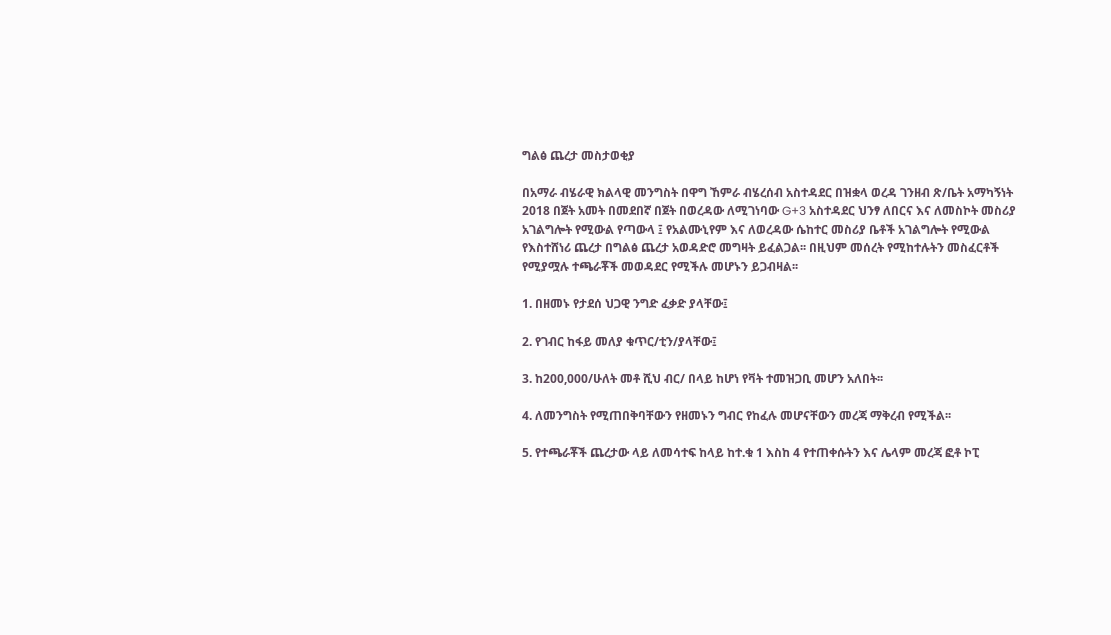ግልፅ ጨረታ መስታወቂያ

በአማራ ብሄራዊ ክልላዊ መንግስት በዋግ ኸምራ ብሄረሰብ አስተዳደር በዝቋላ ወረዳ ገንዘብ ጽ/ቤት አማካኝነት 2018 በጀት አመት በመደበኛ በጀት በወረዳው ለሚገነባው G+3 አስተዳደር ህንፃ ለበርና እና ለመስኮት መስሪያ አገልግሎት የሚውል የጣውላ ፤ የአልሙኒየም እና ለወረዳው ሴከተር መስሪያ ቤቶች አገልግሎት የሚውል የእስተሸነሪ ጨረታ በግልፅ ጨረታ አወዳድሮ መግዛት ይፈልጋል፡፡ በዚህም መሰረት የሚከተሉትን መስፈርቶች የሚያሟሉ ተጫራቾች መወዳደር የሚችሉ መሆኑን ይጋብዛል፡፡

1. በዘመኑ የታደሰ ህጋዊ ንግድ ፈቃድ ያላቸው፤

2. የገብር ከፋይ መለያ ቁጥር/ቲን/ያላቸው፤

3. ከ200,000/ሁለት መቶ ሺህ ብር/ በላይ ከሆነ የቫት ተመዝጋቢ መሆን አለበት፡፡

4. ለመንግስት የሚጠበቅባቸውን የዘመኑን ግብር የከፈሉ መሆናቸውን መረጃ ማቅረብ የሚችል፡፡

5. የተጫራቾች ጨረታው ላይ ለመሳተፍ ከላይ ከተ.ቁ 1 እስከ 4 የተጠቀሱትን እና ሌላም መረጃ ፎቶ ኮፒ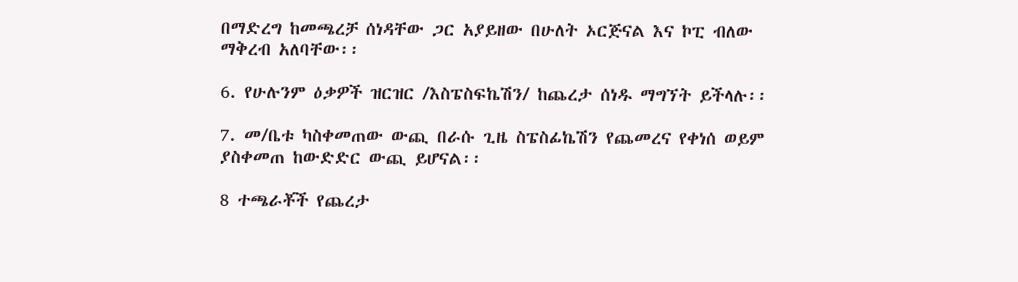በማድረግ ከመጫረቻ ሰነዳቸው ጋር አያይዘው በሁለት ኦርጅናል እና ኮፒ ብለው ማቅረብ አለባቸው፡፡

6. የሁሉንም ዕቃዎች ዝርዝር /እስፔስፍኬሽን/ ከጨረታ ሰነዱ ማግኘት ይችላሉ፡፡

7. መ/ቤቱ ካስቀመጠው ውጪ በራሱ ጊዜ ስፔስፊኬሽን የጨመረና የቀነሰ ወይም ያስቀመጠ ከውድድር ውጪ ይሆናል፡፡

8 ተጫራቾች የጨረታ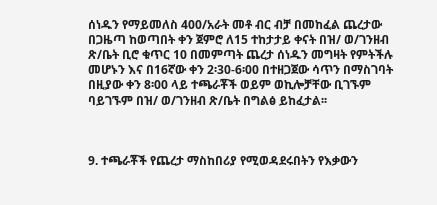ሰነዱን የማይመለስ 400/አራት መቶ ብር ብቻ በመከፈል ጨረታው በጋዜጣ ከወጣበት ቀን ጀምሮ ለ15 ተከታታይ ቀናት በዝ/ ወ/ገንዘብ ጽ/ቤት ቢሮ ቁጥር 10 በመምጣት ጨረታ ሰነዱን መግዛት የምትችሉ መሆኑን እና በ16ኛው ቀን 2፡30-6፡00 በተዘጋጀው ሳጥን በማስገባት በዚያው ቀን 8፡00 ላይ ተጫራቾች ወይም ወኪሎቻቸው ቢገኙም ባይገኙም በዝ/ ወ/ገንዘብ ጽ/ቤት በግልፅ ይከፈታል፡፡



9. ተጫራቾች የጨረታ ማስከበሪያ የሚወዳደሩበትን የእቃውን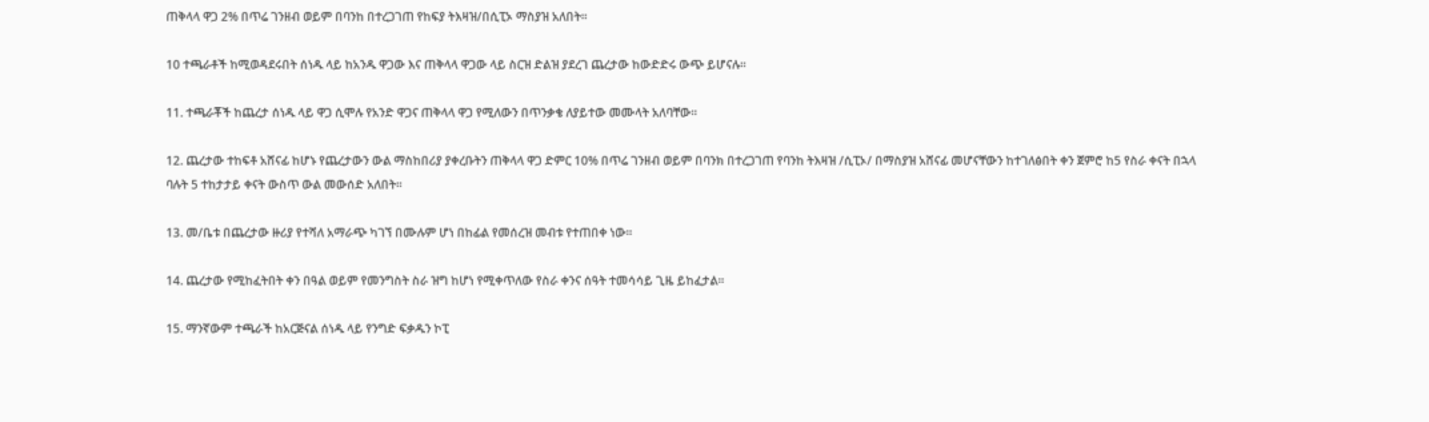ጠቅላላ ዋጋ 2% በጥሬ ገንዘብ ወይም በባንከ በተረጋገጠ የከፍያ ትእዛዝ/በሲፒኦ ማስያዝ አለበት፡፡

10 ተጫራቶች ከሚወዳደሩበት ሰነዱ ላይ ከአንዱ ዋጋው እና ጠቅላላ ዋጋው ላይ ስርዝ ድልዝ ያደረገ ጨረታው ከውድድሩ ውጭ ይሆናሉ፡፡

11. ተጫራቾች ከጨረታ ሰነዱ ላይ ዋጋ ሲሞሉ የአንድ ዋጋና ጠቅላላ ዋጋ የሚለውን በጥንቃቄ ለያይተው መሙላት አለባቸው፡፡

12. ጨረታው ተከፍቶ አሸናፊ ከሆኑ የጨረታውን ውል ማስከበሪያ ያቀረቡትን ጠቅላላ ዋጋ ድምር 10% በጥሬ ገንዘብ ወይም በባንክ በተረጋገጠ የባንከ ትእዛዝ /ሲፒኦ/ በማስያዝ አሸናፊ መሆናቸውን ከተገለፅበት ቀን ጀምሮ ከ5 የስራ ቀናት በኋላ ባሉት 5 ተከታታይ ቀናት ውስጥ ውል መውሰድ አለበት፡፡

13. መ/ቤቱ በጨረታው ዙሪያ የተሻለ አማራጭ ካገኘ በሙሉም ሆነ በከፊል የመሰረዝ መብቱ የተጠበቀ ነው፡፡

14. ጨረታው የሚከፈትበት ቀን በዓል ወይም የመንግስት ስራ ዝግ ከሆነ የሚቀጥለው የስራ ቀንና ሰዓት ተመሳሳይ ጊዜ ይከፈታል፡፡

15. ማንኛውም ተጫራች ከአርጅናል ሰነዱ ላይ የንግድ ፍቃዱን ኮፒ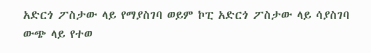አድርጎ ፖስታው ላይ የማያስገባ ወይም ኮፒ አድርጎ ፖስታው ላይ ሳያስገባ ውጭ ላይ የተወ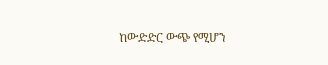ከውድድር ውጭ የሚሆን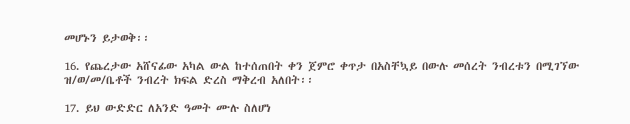መሆኑን ይታወቅ፡፡

16. የጨረታው አሸናፊው አካል ውል ከተሰጠበት ቀን ጀምሮ ቀጥታ በአስቸኳይ በውሉ መሰረት ንብረቱን በሚገኘው ዝ/ወ/መ/ቤቶች ንብረት ክፍል ድረስ ማቅረብ አለበት፡፡

17. ይህ ውድድር ለአንድ ዓመት ሙሉ ስለሆነ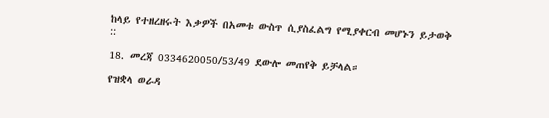ከላይ የተዘረዘሩት እቃዎች በአመቱ ውስጥ ሲያስፈልግ የሚያቀርብ መሆኑን ይታወቅ ::

18. መረጃ 0334620050/53/49 ደውሎ መጠየቅ ይቻላል።

የዝቋላ ወራዳ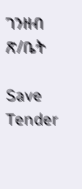ገንዘብ ጽ/ቤት

Save Tender